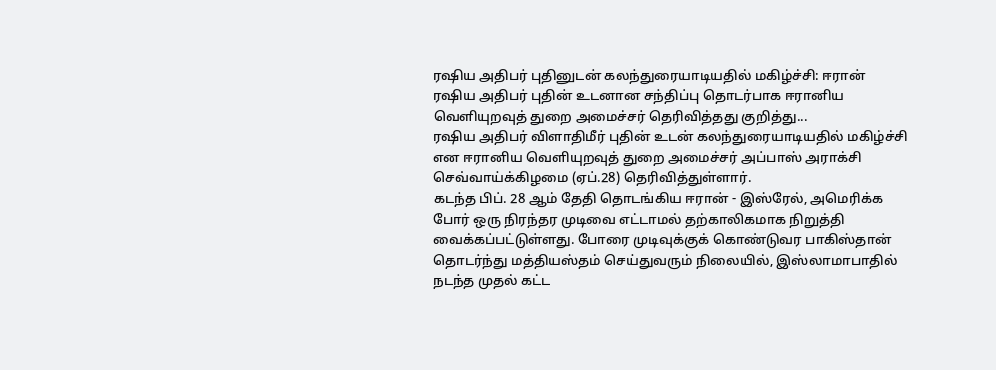ரஷிய அதிபர் புதினுடன் கலந்துரையாடியதில் மகிழ்ச்சி: ஈரான்
ரஷிய அதிபர் புதின் உடனான சந்திப்பு தொடர்பாக ஈரானிய வெளியுறவுத் துறை அமைச்சர் தெரிவித்தது குறித்து...
ரஷிய அதிபர் விளாதிமீர் புதின் உடன் கலந்துரையாடியதில் மகிழ்ச்சி என ஈரானிய வெளியுறவுத் துறை அமைச்சர் அப்பாஸ் அராக்சி செவ்வாய்க்கிழமை (ஏப்.28) தெரிவித்துள்ளார்.
கடந்த பிப். 28 ஆம் தேதி தொடங்கிய ஈரான் - இஸ்ரேல், அமெரிக்க போர் ஒரு நிரந்தர முடிவை எட்டாமல் தற்காலிகமாக நிறுத்தி வைக்கப்பட்டுள்ளது. போரை முடிவுக்குக் கொண்டுவர பாகிஸ்தான் தொடர்ந்து மத்தியஸ்தம் செய்துவரும் நிலையில், இஸ்லாமாபாதில் நடந்த முதல் கட்ட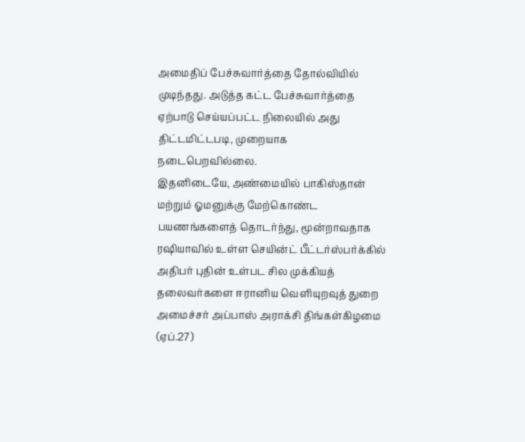அமைதிப் பேச்சுவார்த்தை தோல்வியில் முடிந்தது. அடுத்த கட்ட பேச்சுவார்த்தை ஏற்பாடு செய்யப்பட்ட நிலையில் அது திட்டமிட்டபடி, முறையாக நடைபெறவில்லை.
இதனிடையே, அண்மையில் பாகிஸ்தான் மற்றும் ஓமனுக்கு மேற்கொண்ட பயணங்களைத் தொடர்ந்து, மூன்றாவதாக ரஷியாவில் உள்ள செயின்ட் பீட்டர்ஸ்பர்க்கில் அதிபர் புதின் உள்பட சில முக்கியத் தலைவர்களை ஈரானிய வெளியுறவுத் துறை அமைச்சர் அப்பாஸ் அராக்சி திங்கள்கிழமை (ஏப்.27)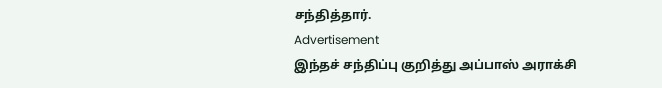சந்தித்தார்.
Advertisement
இந்தச் சந்திப்பு குறித்து அப்பாஸ் அராக்சி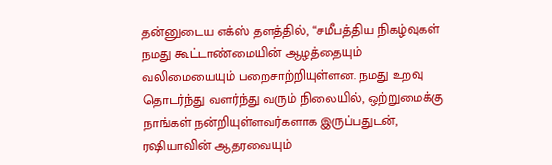தன்னுடைய எக்ஸ் தளத்தில், “சமீபத்திய நிகழ்வுகள் நமது கூட்டாண்மையின் ஆழத்தையும் வலிமையையும் பறைசாற்றியுள்ளன. நமது உறவு தொடர்ந்து வளர்ந்து வரும் நிலையில், ஒற்றுமைக்கு நாங்கள் நன்றியுள்ளவர்களாக இருப்பதுடன், ரஷியாவின் ஆதரவையும்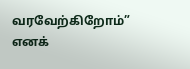வரவேற்கிறோம்” எனக்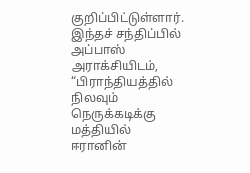குறிப்பிட்டுள்ளார்.
இந்தச் சந்திப்பில் அப்பாஸ் அராக்சியிடம், “பிராந்தியத்தில் நிலவும் நெருக்கடிக்கு மத்தியில் ஈரானின்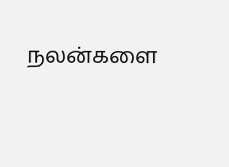நலன்களை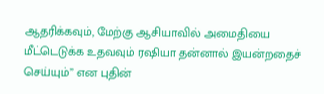ஆதரிக்கவும், மேற்கு ஆசியாவில் அமைதியை மீட்டெடுக்க உதவவும் ரஷியா தன்னால் இயன்றதைச் செய்யும்” என புதின்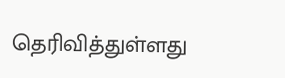தெரிவித்துள்ளது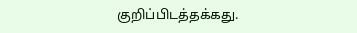குறிப்பிடத்தக்கது.